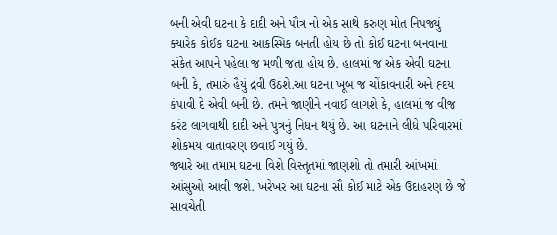બની એવી ઘટના કે દાદી અને પૌત્ર નો એક સાથે કરુણ મોત નિપજ્યું
ક્યારેક કોઈક ઘટના આકસ્મિક બનતી હોય છે તો કોઈ ઘટના બનવાના સંકેત આપને પહેલા જ મળી જતા હોય છે. હાલમાં જ એક એવી ઘટના બની કે, તમારું હૈયું દ્રવી ઉઠશે.આ ઘટના ખૂબ જ ચોંકાવનારી અને હ્દય કંપાવી દે એવી બની છે. તમને જાણીને નવાઈ લાગશે કે, હાલમાં જ વીજ કરંટ લાગવાથી દાદી અને પુત્રનું નિધન થયું છે. આ ઘટનાને લીધે પરિવારમાં શોકમય વાતાવરણ છવાઈ ગયું છે.
જ્યારે આ તમામ ઘટના વિશે વિસ્તૃતમાં જાણશો તો તમારી આંખમાં આંસુઓ આવી જશે. ખરેખર આ ઘટના સૌ કોઈ માટે એક ઉદાહરણ છે જે સાવચેતી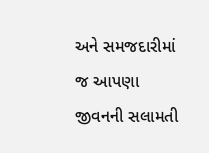અને સમજદારીમાં જ આપણા જીવનની સલામતી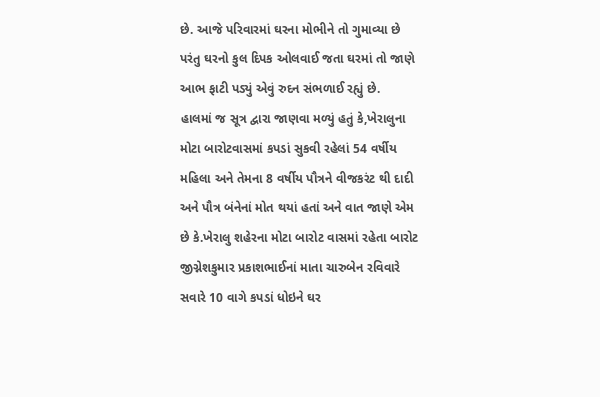છે. આજે પરિવારમાં ઘરના મોભીને તો ગુમાવ્યા છે પરંતુ ઘરનો કુલ દિપક ઓલવાઈ જતા ઘરમાં તો જાણે આભ ફાટી પડ્યું એવું રુદન સંભળાઈ રહ્યું છે.
હાલમાં જ સૂત્ર દ્વારા જાણવા મળ્યું હતું કે,ખેરાલુના મોટા બારોટવાસમાં કપડાં સુકવી રહેલાં 54 વર્ષીય મહિલા અને તેમના 8 વર્ષીય પૌત્રને વીજકરંટ થી દાદી અને પૌત્ર બંનેનાં મોત થયાં હતાં અને વાત જાણે એમ છે કે.ખેરાલુ શહેરના મોટા બારોટ વાસમાં રહેતા બારોટ જીગ્નેશકુમાર પ્રકાશભાઈનાં માતા ચારુબેન રવિવારે સવારે 10 વાગે કપડાં ધોઇને ઘર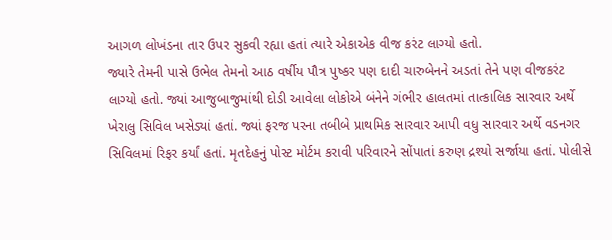આગળ લોખંડના તાર ઉપર સુકવી રહ્યા હતાં ત્યારે એકાએક વીજ કરંટ લાગ્યો હતો.
જ્યારે તેમની પાસે ઉભેલ તેમનો આઠ વર્ષીય પૌત્ર પુષ્કર પણ દાદી ચારુબેનને અડતાં તેને પણ વીજકરંટ લાગ્યો હતો. જ્યાં આજુબાજુમાંથી દોડી આવેલા લોકોએ બંનેને ગંભીર હાલતમાં તાત્કાલિક સારવાર અર્થે ખેરાલુ સિવિલ ખસેડ્યાં હતાં. જ્યાં ફરજ પરના તબીબે પ્રાથમિક સારવાર આપી વધુ સારવાર અર્થે વડનગર સિવિલમાં રિફર કર્યાં હતાં. મૃતદેહનું પોસ્ટ મોર્ટમ કરાવી પરિવારને સોંપાતાં કરુણ દ્રશ્યો સર્જાયા હતાં. પોલીસે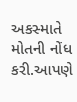અકસ્માતે મોતની નોંધ કરી.આપણે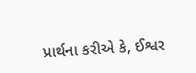પ્રાર્થના કરીએ કે, ઈશ્વર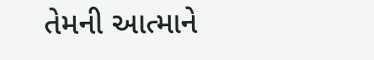તેમની આત્માને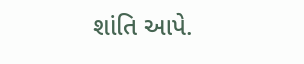શાંતિ આપે.